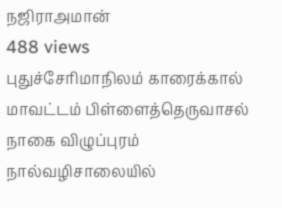நஜிராஅமான்
488 views
புதுச்சேரிமாநிலம் காரைக்கால் மாவட்டம் பிள்ளைத்தெருவாசல் நாகை விழுப்புரம் நால்வழிசாலையில்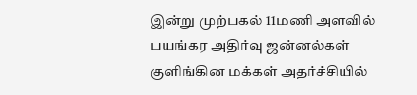இன்று முற்பகல் 11மணி அளவில் பயங்கர அதிர்வு ஜன்னல்கள் குளிங்கின மக்கள் அதர்ச்சியில்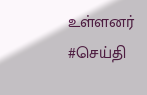உள்ளனர் #செய்தி